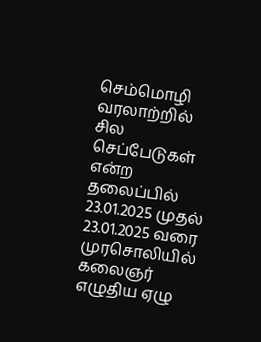செம்மொழி வரலாற்றில் சில செப்பேடுகள் என்ற தலைப்பில் 23.01.2025 முதல் 23.01.2025 வரை முரசொலியில் கலைஞர் எழுதிய ஏழு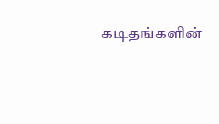கடிதங்களின்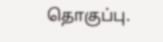தொகுப்பு.